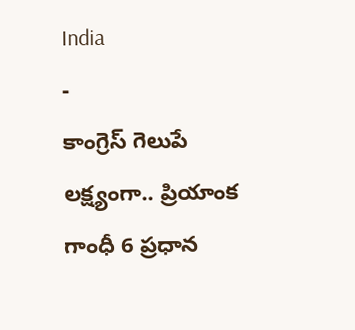India
-
కాంగ్రెస్ గెలుపే లక్ష్యంగా.. ప్రియాంక గాంధీ 6 ప్రధాన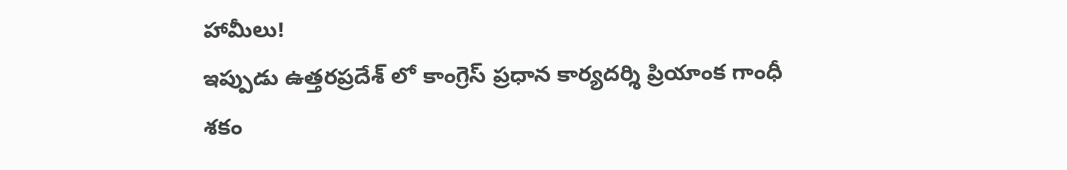హామీలు!
ఇప్పుడు ఉత్తరప్రదేశ్ లో కాంగ్రెస్ ప్రధాన కార్యదర్శి ప్రియాంక గాంధీ శకం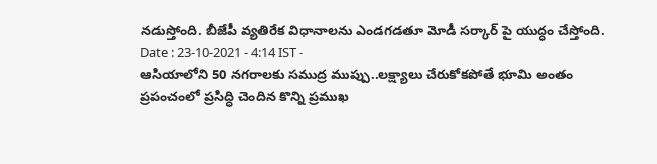నడుస్తోంది. బీజేపీ వ్యతిరేక విధానాలను ఎండగడతూ మోడీ సర్కార్ పై యుద్ధం చేస్తోంది.
Date : 23-10-2021 - 4:14 IST -
ఆసియాలోని 50 నగరాలకు సముద్ర ముప్పు..లక్ష్యాలు చేరుకోకపోతే భూమి అంతం
ప్రపంచంలో ప్రసిద్ధి చెందిన కొన్ని ప్రముఖ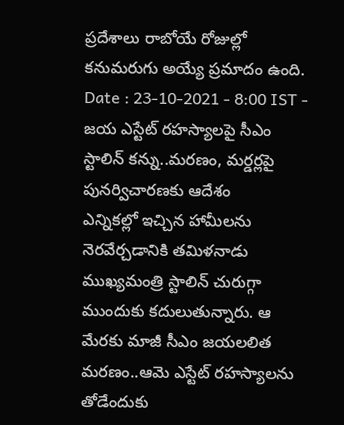ప్రదేశాలు రాబోయే రోజుల్లో కనుమరుగు అయ్యే ప్రమాదం ఉంది.
Date : 23-10-2021 - 8:00 IST -
జయ ఎస్టేట్ రహస్యాలపై సీఎం స్టాలిన్ కన్ను..మరణం, మర్డర్లపై పునర్విచారణకు ఆదేశం
ఎన్నికల్లో ఇచ్చిన హామీలను నెరవేర్చడానికి తమిళనాడు ముఖ్యమంత్రి స్టాలిన్ చురుగ్గా ముందుకు కదులుతున్నారు. ఆ మేరకు మాజీ సీఎం జయలలిత మరణం..ఆమె ఎస్టేట్ రహస్యాలను తోడేందుకు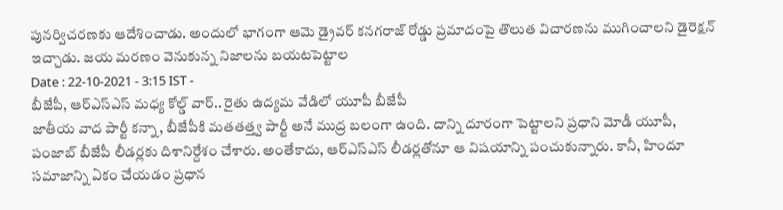పునర్విచరణకు ఆదేశించాడు. అందులో భాగంగా ఆమె డ్రైవర్ కనగరాజ్ రోడ్డు ప్రమాదంపై తొలుత విచారణను ముగించాలని డైరెక్షన్ ఇచ్చాడు. జయ మరణం వెనుకున్న నిజాలను బయటపెట్టాల
Date : 22-10-2021 - 3:15 IST -
బీజేపీ, ఆర్ఎస్ఎస్ మధ్య కోల్డ్ వార్.. రైతు ఉద్యమ వేడిలో యూపీ బీజేపీ
జాతీయ వాద పార్టీ కన్నా, బీజేపీకి మతతత్త్వ పార్టీ అనే ముద్ర బలంగా ఉంది. దాన్ని దూరంగా పెట్టాలని ప్రధాని మోడీ యూపీ, పంజాబ్ బీజేపీ లీడర్లకు దిశానిర్దేశం చేశారు. అంతేకాదు, ఆర్ఎస్ఎస్ లీడర్లతోనూ ఆ విషయాన్ని పంచుకున్నారు. కానీ, హిందూ సమాజాన్ని ఏకం చేయడం ప్రధాన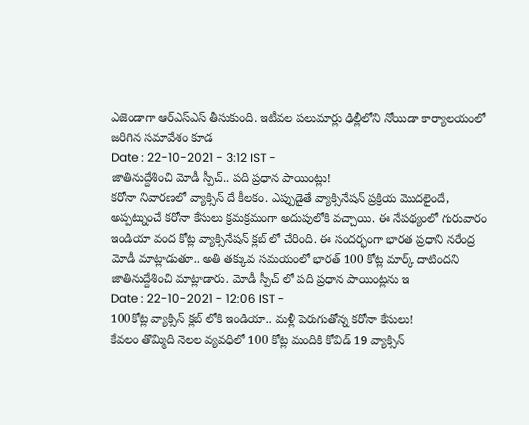ఎజెండాగా ఆర్ఎస్ఎస్ తీసుకుంది. ఇటీవల పలుమార్లు ఢిల్లీలోని నోయిడా కార్యాలయంలో జరిగిన సమావేశం కూడ
Date : 22-10-2021 - 3:12 IST -
జాతినుద్దేశించి మోడీ స్పీచ్.. పది ప్రధాన పాయింట్లు!
కరోనా నివారణలో వ్యాక్సిన్ దే కీలకం. ఎప్పుడైతే వ్యాక్సినేషన్ ప్రక్రియ మొదలైందే, అప్పట్నుంచే కరోనా కేసులు క్రమక్రమంగా అదుపులోకి వచ్చాయి. ఈ నేపథ్యంలో గురువారం ఇండియా వంద కోట్ల వ్యాక్సినేషన్ క్లబ్ లో చేరింది. ఈ సందర్భంగా భారత ప్రధాని నరేంద్ర మోడీ మాట్లాడుతూ.. అతి తక్కువ సమయంలో భారత్ 100 కోట్ల మార్క్ దాటిందని జాతినుద్దేశించి మాట్లాడారు. మోడీ స్పీచ్ లో పది ప్రధాన పాయింట్లను ఇ
Date : 22-10-2021 - 12:06 IST -
100కోట్ల వ్యాక్సిన్ క్లబ్ లోకి ఇండియా.. మళ్లీ పెరుగుతోన్న కరోనా కేసులు!
కేవలం తొమ్మిది నెలల వ్యవధిలో 100 కోట్ల మందికి కోవిడ్ 19 వ్యాక్సిన్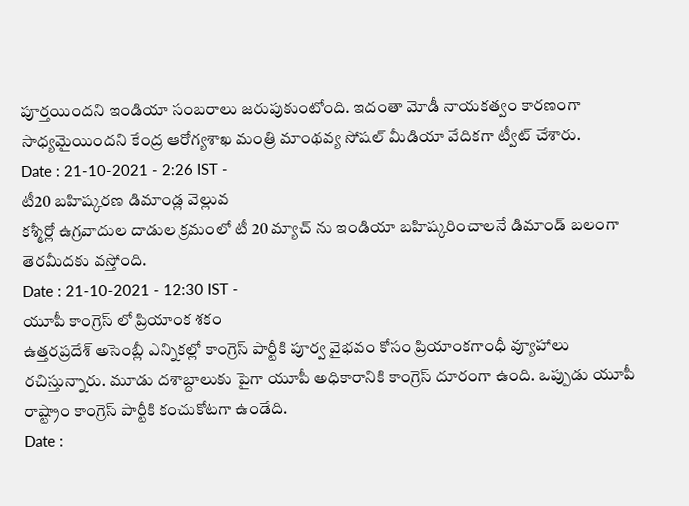పూర్తయిందని ఇండియా సంబరాలు జరుపుకుంటోంది. ఇదంతా మోడీ నాయకత్వం కారణంగా సాధ్యమైయిందని కేంద్ర ఆరోగ్యశాఖ మంత్రి మాంథవ్య సోషల్ మీడియా వేదికగా ట్వీట్ చేశారు.
Date : 21-10-2021 - 2:26 IST -
టీ20 బహిష్కరణ డిమాండ్ల వెల్లువ
కశ్మీర్లో ఉగ్రవాదుల దాడుల క్రమంలో టీ 20 మ్యాచ్ ను ఇండియా బహిష్కరించాలనే డిమాండ్ బలంగా తెరమీదకు వస్తోంది.
Date : 21-10-2021 - 12:30 IST -
యూపీ కాంగ్రెస్ లో ప్రియాంక శకం
ఉత్తరప్రదేశ్ అసెంబ్లీ ఎన్నికల్లో కాంగ్రెస్ పార్టీకి పూర్వ వైభవం కోసం ప్రియాంకగాంధీ వ్యూహాలు రచిస్తున్నారు. మూడు దశాబ్దాలుకు పైగా యూపీ అధికారానికి కాంగ్రెస్ దూరంగా ఉంది. ఒప్పుడు యూపీ రాష్ట్రాం కాంగ్రెస్ పార్టీకి కంచుకోటగా ఉండేది.
Date :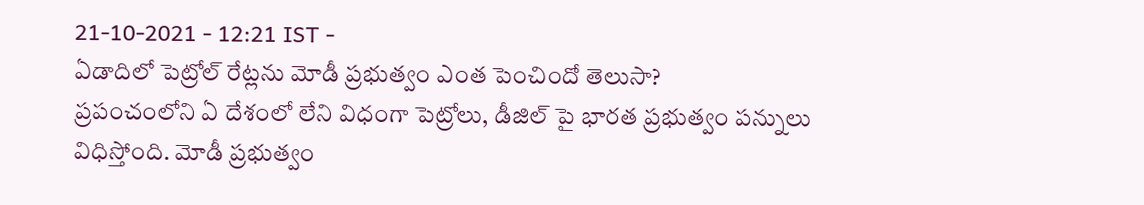21-10-2021 - 12:21 IST -
ఏడాదిలో పెట్రోల్ రేట్లను మోడీ ప్రభుత్వం ఎంత పెంచిందో తెలుసా?
ప్రపంచంలోని ఏ దేశంలో లేని విధంగా పెట్రోలు, డీజిల్ పై భారత ప్రభుత్వం పన్నులు విధిస్తోంది. మోడీ ప్రభుత్వం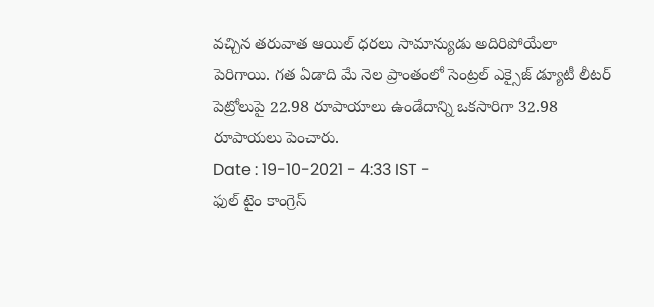వచ్చిన తరువాత ఆయిల్ ధరలు సామాన్యుడు అదిరిపోయేలా పెరిగాయి. గత ఏడాది మే నెల ప్రాంతంలో సెంట్రల్ ఎక్సైజ్ డ్యూటీ లీటర్ పెట్రోలుపై 22.98 రూపాయాలు ఉండేదాన్ని ఒకసారిగా 32.98 రూపాయలు పెంచారు.
Date : 19-10-2021 - 4:33 IST -
ఫుల్ టైం కాంగ్రెస్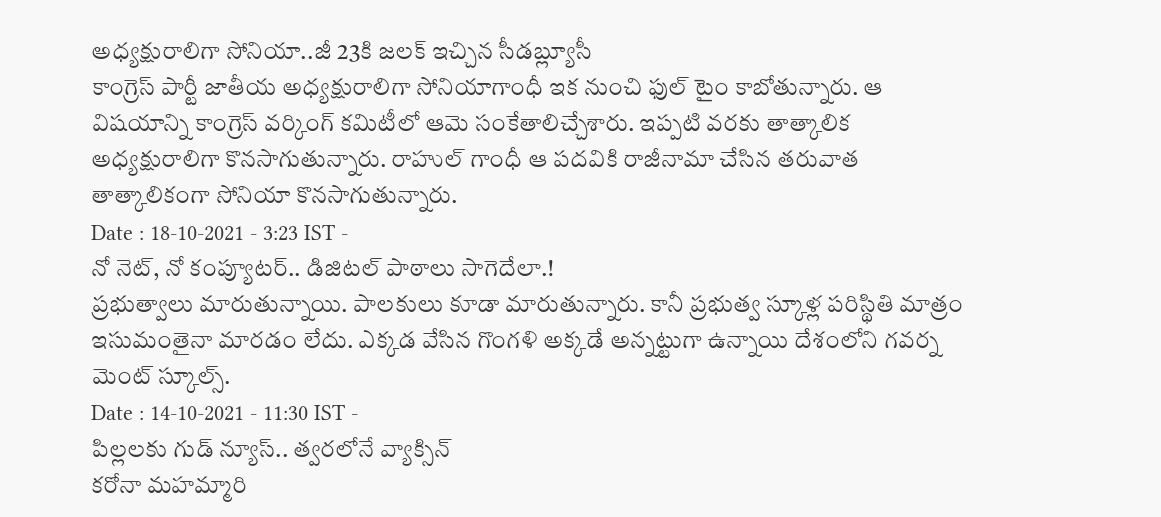అధ్యక్షురాలిగా సోనియా..జీ 23కి జలక్ ఇచ్చిన సీడబ్ల్యూసీ
కాంగ్రెస్ పార్టీ జాతీయ అధ్యక్షురాలిగా సోనియాగాంధీ ఇక నుంచి ఫుల్ టైం కాబోతున్నారు. ఆ విషయాన్ని కాంగ్రెస్ వర్కింగ్ కమిటీలో ఆమె సంకేతాలిచ్చేశారు. ఇప్పటి వరకు తాత్కాలిక అధ్యక్షురాలిగా కొనసాగుతున్నారు. రాహుల్ గాంధీ ఆ పదవికి రాజీనామా చేసిన తరువాత తాత్కాలికంగా సోనియా కొనసాగుతున్నారు.
Date : 18-10-2021 - 3:23 IST -
నో నెట్, నో కంప్యూటర్.. డిజిటల్ పాఠాలు సాగెదేలా.!
ప్రభుత్వాలు మారుతున్నాయి. పాలకులు కూడా మారుతున్నారు. కానీ ప్రభుత్వ స్కూళ్ల పరిస్థితి మాత్రం ఇసుమంతైనా మారడం లేదు. ఎక్కడ వేసిన గొంగళి అక్కడే అన్నట్టుగా ఉన్నాయి దేశంలోని గవర్న మెంట్ స్కూల్స్.
Date : 14-10-2021 - 11:30 IST -
పిల్లలకు గుడ్ న్యూస్.. త్వరలోనే వ్యాక్సిన్
కరోనా మహమ్మారి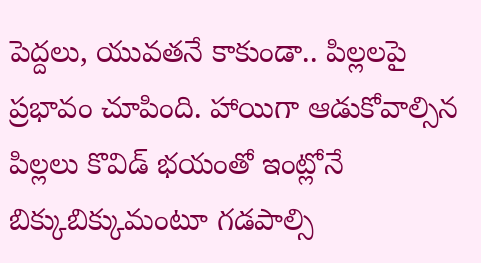పెద్దలు, యువతనే కాకుండా.. పిల్లలపై ప్రభావం చూపింది. హాయిగా ఆడుకోవాల్సిన పిల్లలు కొవిడ్ భయంతో ఇంట్లోనే బిక్కుబిక్కుమంటూ గడపాల్సి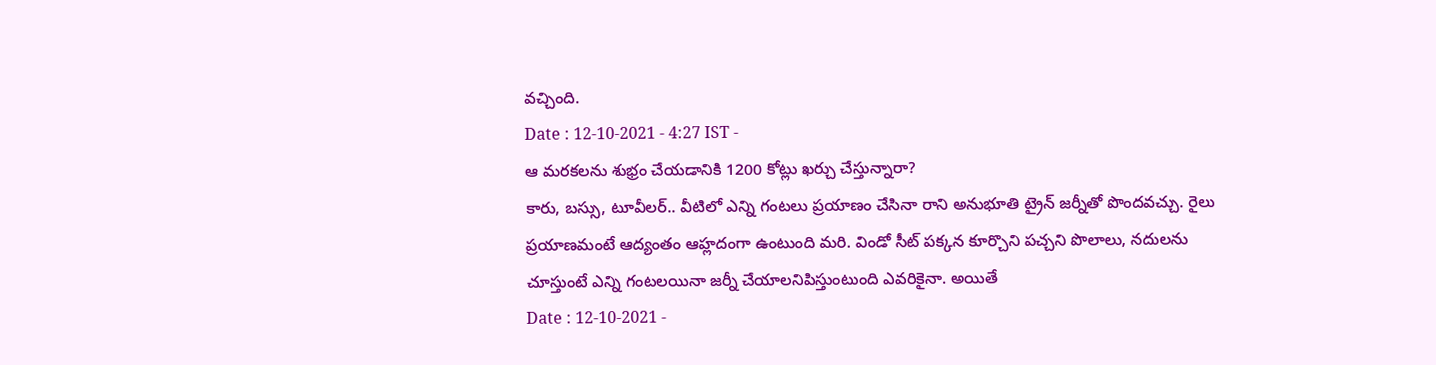వచ్చింది.
Date : 12-10-2021 - 4:27 IST -
ఆ మరకలను శుభ్రం చేయడానికి 1200 కోట్లు ఖర్చు చేస్తున్నారా?
కారు, బస్సు, టూవీలర్.. వీటిలో ఎన్ని గంటలు ప్రయాణం చేసినా రాని అనుభూతి ట్రైన్ జర్నీతో పొందవచ్చు. రైలు ప్రయాణమంటే ఆద్యంతం ఆహ్లదంగా ఉంటుంది మరి. విండో సీట్ పక్కన కూర్చొని పచ్చని పొలాలు, నదులను చూస్తుంటే ఎన్ని గంటలయినా జర్నీ చేయాలనిపిస్తుంటుంది ఎవరికైనా. అయితే
Date : 12-10-2021 -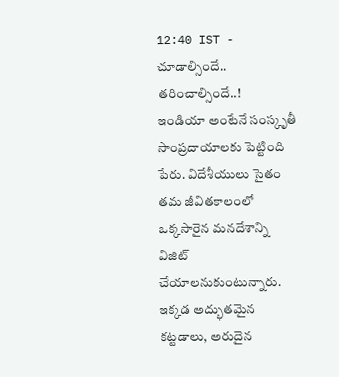12:40 IST -
చూడాల్సిందే.. తరించాల్సిందే..!
ఇండియా అంటేనే సంస్కృతీ సాంప్రదాయాలకు పెట్టింది పేరు. విదేశీయులు సైతం తమ జీవితకాలంలో ఒక్కసారైన మనదేశాన్ని విజిట్ చేయాలనుకుంటున్నారు. ఇక్కడ అద్భుతమైన కట్టడాలు, అరుదైన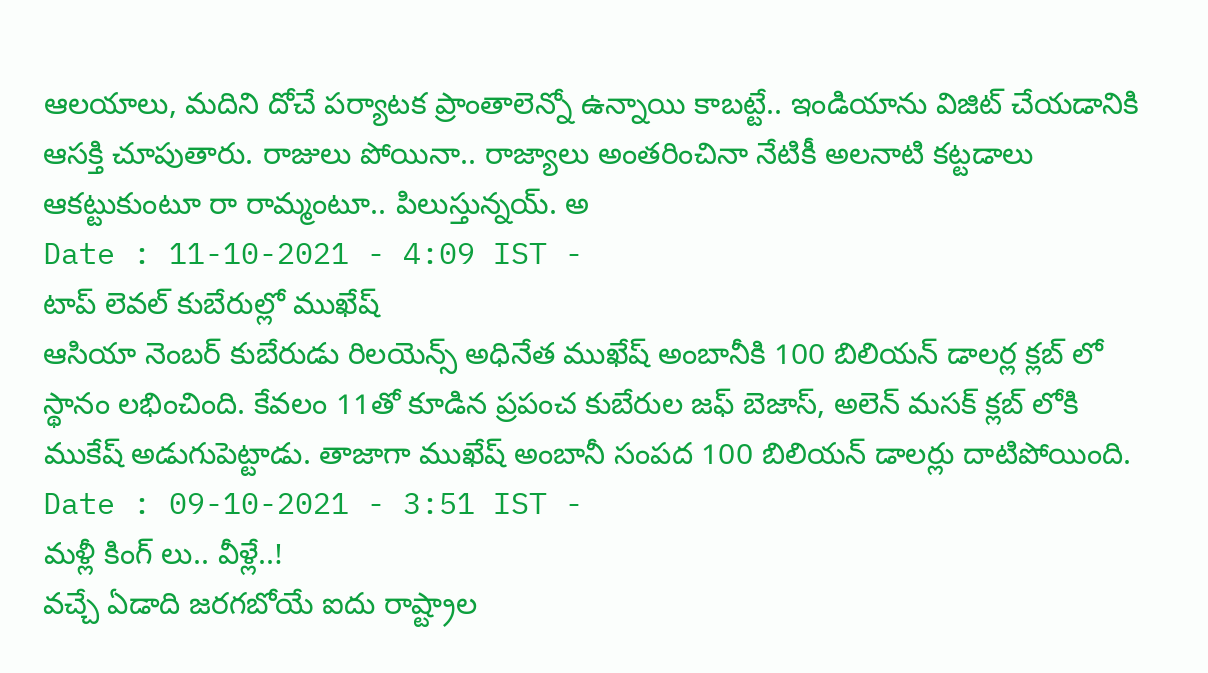ఆలయాలు, మదిని దోచే పర్యాటక ప్రాంతాలెన్నో ఉన్నాయి కాబట్టే.. ఇండియాను విజిట్ చేయడానికి ఆసక్తి చూపుతారు. రాజులు పోయినా.. రాజ్యాలు అంతరించినా నేటికీ అలనాటి కట్టడాలు ఆకట్టుకుంటూ రా రామ్మంటూ.. పిలుస్తున్నయ్. అ
Date : 11-10-2021 - 4:09 IST -
టాప్ లెవల్ కుబేరుల్లో ముఖేష్
ఆసియా నెంబర్ కుబేరుడు రిలయెన్స్ అధినేత ముఖేష్ అంబానీకి 100 బిలియన్ డాలర్ల క్లబ్ లో స్థానం లభించింది. కేవలం 11తో కూడిన ప్రపంచ కుబేరుల జఫ్ బెజాస్, అలెన్ మసక్ క్లబ్ లోకి ముకేష్ అడుగుపెట్టాడు. తాజాగా ముఖేష్ అంబానీ సంపద 100 బిలియన్ డాలర్లు దాటిపోయింది.
Date : 09-10-2021 - 3:51 IST -
మళ్లీ కింగ్ లు.. వీళ్లే..!
వచ్చే ఏడాది జరగబోయే ఐదు రాష్ట్రాల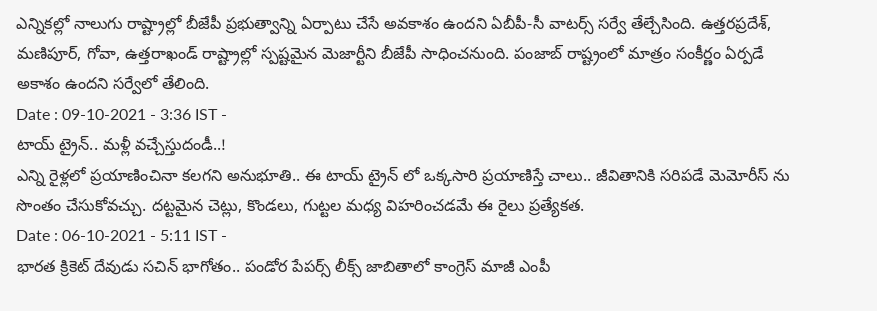ఎన్నికల్లో నాలుగు రాష్ట్రాల్లో బీజేపీ ప్రభుత్వాన్ని ఏర్పాటు చేసే అవకాశం ఉందని ఏబీపీ-సీ వాటర్స్ సర్వే తేల్చేసింది. ఉత్తరప్రదేశ్, మణిపూర్, గోవా, ఉత్తరాఖండ్ రాష్ట్రాల్లో స్పష్టమైన మెజార్టీని బీజేపీ సాధించనుంది. పంజాబ్ రాష్ట్రంలో మాత్రం సంకీర్ణం ఏర్పడే అకాశం ఉందని సర్వేలో తేలింది.
Date : 09-10-2021 - 3:36 IST -
టాయ్ ట్రైన్.. మళ్లీ వచ్చేస్తుదండీ..!
ఎన్ని రైళ్లలో ప్రయాణించినా కలగని అనుభూతి.. ఈ టాయ్ ట్రైన్ లో ఒక్కసారి ప్రయాణిస్తే చాలు.. జీవితానికి సరిపడే మెమోరీస్ ను సొంతం చేసుకోవచ్చు. దట్టమైన చెట్లు, కొండలు, గుట్టల మధ్య విహరించడమే ఈ రైలు ప్రత్యేకత.
Date : 06-10-2021 - 5:11 IST -
భారత క్రికెట్ దేవుడు సచిన్ భాగోతం.. పండోర పేపర్స్ లీక్స్ జాబితాలో కాంగ్రెస్ మాజీ ఎంపీ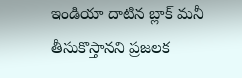ఇండియా దాటిన బ్లాక్ మనీ తీసుకొస్తానని ప్రజలక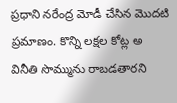ప్రధాని నరేంద్ర మోడీ చేసిన మొదటి ప్రమాణం. కొన్ని లక్షల కోట్ల అ వినీతి సొమ్మును రాబడతారని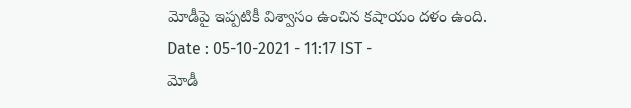మోడీపై ఇప్పటికీ విశ్వాసం ఉంచిన కషాయం దళం ఉంది.
Date : 05-10-2021 - 11:17 IST -
మోడీ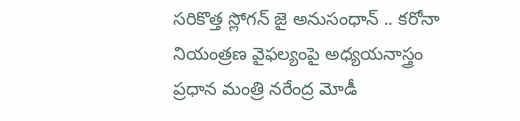సరికొత్త స్లోగన్ జై అనుసంధాన్ .. కరోనా నియంత్రణ వైఫల్యంపై అధ్యయనాస్త్రం
ప్రధాన మంత్రి నరేంద్ర మోడీ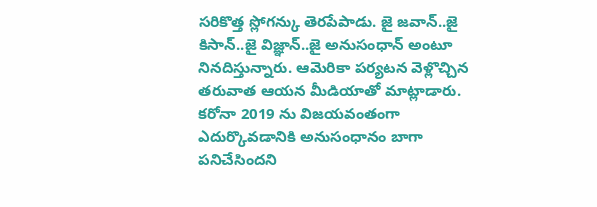సరికొత్త స్లోగన్కు తెరపేపాడు. జై జవాన్..జై కిసాన్..జై విజ్ఞాన్..జై అనుసంధాన్ అంటూ నినదిస్తున్నారు. ఆమెరికా పర్యటన వెళ్లొచ్చిన తరువాత ఆయన మీడియాతో మాట్లాడారు. కరోనా 2019 ను విజయవంతంగా ఎదుర్కొవడానికి అనుసంధానం బాగా పనిచేసిందని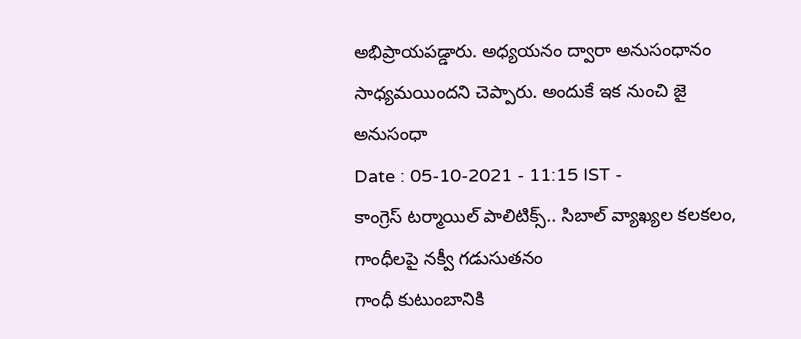అభిప్రాయపడ్డారు. అధ్యయనం ద్వారా అనుసంధానం సాధ్యమయిందని చెప్పారు. అందుకే ఇక నుంచి జై అనుసంధా
Date : 05-10-2021 - 11:15 IST -
కాంగ్రెస్ టర్మాయిల్ పాలిటిక్స్.. సిబాల్ వ్యాఖ్యల కలకలం, గాంధీలపై నక్వీ గడుసుతనం
గాంధీ కుటుంబానికి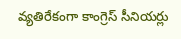వ్యతిరేకంగా కాంగ్రెస్ సీనియర్లు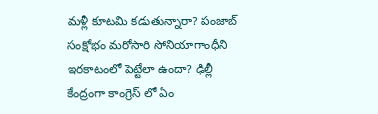మళ్లీ కూటమి కడుతున్నారా? పంజాబ్ సంక్షోభం మరోసారి సోనియాగాంధీని ఇరకాటంలో పెట్టేలా ఉందా? ఢిల్లీ కేంద్రంగా కాంగ్రెస్ లో ఏం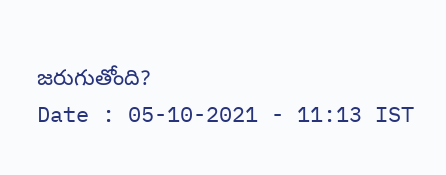జరుగుతోంది?
Date : 05-10-2021 - 11:13 IST